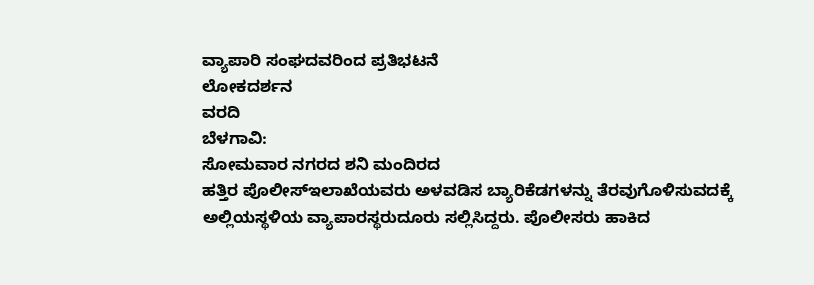ವ್ಯಾಪಾರಿ ಸಂಘದವರಿಂದ ಪ್ರತಿಭಟನೆ
ಲೋಕದರ್ಶನ
ವರದಿ
ಬೆಳಗಾವಿ:
ಸೋಮವಾರ ನಗರದ ಶನಿ ಮಂದಿರದ
ಹತ್ತಿರ ಪೊಲೀಸ್ಇಲಾಖೆಯವರು ಅಳವಡಿಸ ಬ್ಯಾರಿಕೆಡಗಳನ್ನು ತೆರವುಗೊಳಿಸುವದಕ್ಕೆ ಅಲ್ಲಿಯಸ್ಥಳಿಯ ವ್ಯಾಪಾರಸ್ಥರುದೂರು ಸಲ್ಲಿಸಿದ್ದರು. ಪೊಲೀಸರು ಹಾಕಿದ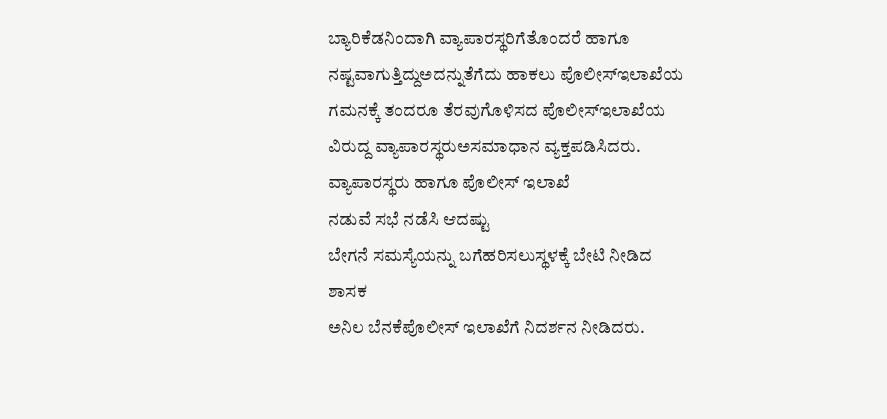ಬ್ಯಾರಿಕೆಡನಿಂದಾಗಿ ವ್ಯಾಪಾರಸ್ಥರಿಗೆತೊಂದರೆ ಹಾಗೂ ನಷ್ಟವಾಗುತ್ತಿದ್ದುಅದನ್ನುತೆಗೆದು ಹಾಕಲು ಪೊಲೀಸ್ಇಲಾಖೆಯ ಗಮನಕ್ಕೆ ತಂದರೂ ತೆರವುಗೊಳಿಸದ ಪೊಲೀಸ್ಇಲಾಖೆಯ ವಿರುದ್ದ ವ್ಯಾಪಾರಸ್ಥರುಅಸಮಾಧಾನ ವ್ಯಕ್ತಪಡಿಸಿದರು.
ವ್ಯಾಪಾರಸ್ಥರು ಹಾಗೂ ಪೊಲೀಸ್ ಇಲಾಖೆ
ನಡುವೆ ಸಭೆ ನಡೆಸಿ ಆದಷ್ಟು
ಬೇಗನೆ ಸಮಸ್ಯೆಯನ್ನು ಬಗೆಹರಿಸಲುಸ್ಥಳಕ್ಕೆ ಬೇಟಿ ನೀಡಿದ ಶಾಸಕ
ಅನಿಲ ಬೆನಕೆಪೊಲೀಸ್ ಇಲಾಖೆಗೆ ನಿದರ್ಶನ ನೀಡಿದರು.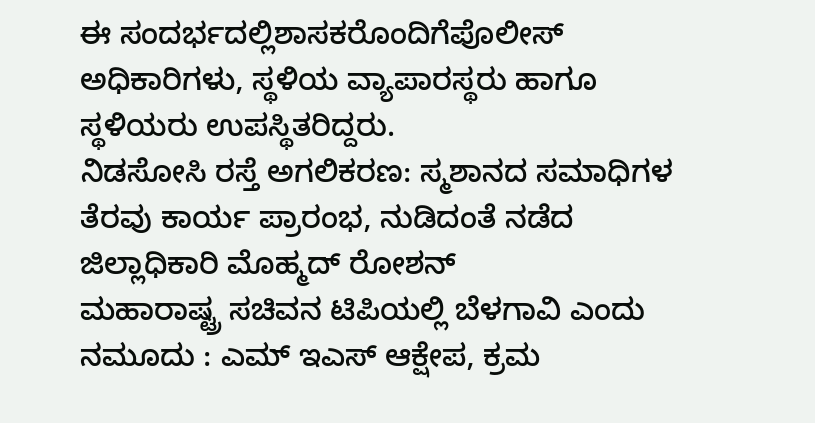ಈ ಸಂದರ್ಭದಲ್ಲಿಶಾಸಕರೊಂದಿಗೆಪೊಲೀಸ್ ಅಧಿಕಾರಿಗಳು, ಸ್ಥಳಿಯ ವ್ಯಾಪಾರಸ್ಥರು ಹಾಗೂ ಸ್ಥಳಿಯರು ಉಪಸ್ಥಿತರಿದ್ದರು.
ನಿಡಸೋಸಿ ರಸ್ತೆ ಅಗಲಿಕರಣ: ಸ್ಮಶಾನದ ಸಮಾಧಿಗಳ ತೆರವು ಕಾರ್ಯ ಪ್ರಾರಂಭ, ನುಡಿದಂತೆ ನಡೆದ ಜಿಲ್ಲಾಧಿಕಾರಿ ಮೊಹ್ಮದ್ ರೋಶನ್
ಮಹಾರಾಷ್ಟ್ರ ಸಚಿವನ ಟಿಪಿಯಲ್ಲಿ ಬೆಳಗಾವಿ ಎಂದು ನಮೂದು : ಎಮ್ ಇಎಸ್ ಆಕ್ಷೇಪ, ಕ್ರಮ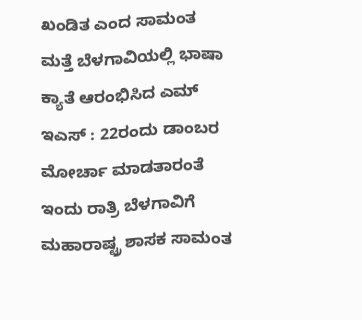ಖಂಡಿತ ಎಂದ ಸಾಮಂತ
ಮತ್ತೆ ಬೆಳಗಾವಿಯಲ್ಲಿ ಭಾಷಾ ಕ್ಯಾತೆ ಆರಂಭಿಸಿದ ಎಮ್ ಇಎಸ್ : 22ರಂದು ಡಾಂಬರ ಮೋರ್ಚಾ ಮಾಡತಾರಂತೆ
ಇಂದು ರಾತ್ರಿ ಬೆಳಗಾವಿಗೆ ಮಹಾರಾಷ್ಟ್ರ ಶಾಸಕ ಸಾಮಂತ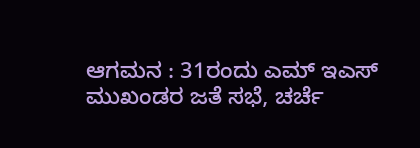ಆಗಮನ : 31ರಂದು ಎಮ್ ಇಎಸ್ ಮುಖಂಡರ ಜತೆ ಸಭೆ, ಚರ್ಚೆ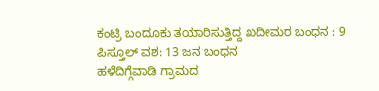ಕಂಟ್ರಿ ಬಂದೂಕು ತಯಾರಿಸುತ್ತಿದ್ದ ಖದೀಮರ ಬಂಧನ : 9 ಪಿಸ್ತೂಲ್ ವಶ: 13 ಜನ ಬಂಧನ
ಹಳೆದಿಗ್ಗೆವಾಡಿ ಗ್ರಾಮದ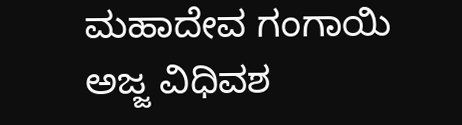ಮಹಾದೇವ ಗಂಗಾಯಿ ಅಜ್ಜ ವಿಧಿವಶ